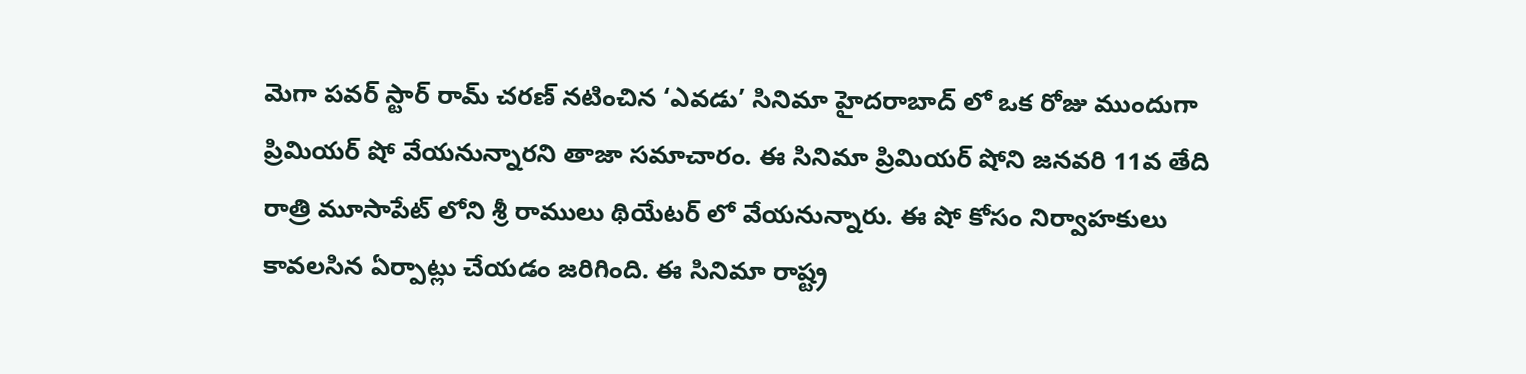మెగా పవర్ స్టార్ రామ్ చరణ్ నటించిన ‘ఎవడు’ సినిమా హైదరాబాద్ లో ఒక రోజు ముందుగా ప్రిమియర్ షో వేయనున్నారని తాజా సమాచారం. ఈ సినిమా ప్రిమియర్ షోని జనవరి 11వ తేది రాత్రి మూసాపేట్ లోని శ్రీ రాములు థియేటర్ లో వేయనున్నారు. ఈ షో కోసం నిర్వాహకులు కావలసిన ఏర్పాట్లు చేయడం జరిగింది. ఈ సినిమా రాష్ట్ర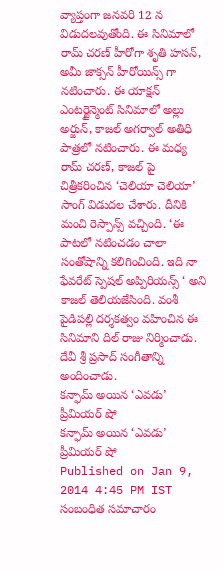వ్యాప్తంగా జనవరి 12 న విడుదలవుతోంది. ఈ సినిమాలో రామ్ చరణ్ హీరోగా శృతి హసన్, అమీ జాక్సన్ హీరోయిన్స్ గా నటించారు. ఈ యాక్షన్ ఎంటర్టైన్మెంట్ సినిమాలో అల్లు అర్జున్, కాజల్ అగర్వాల్ అతిధి పాత్రలో నటించారు. ఈ మధ్య రామ్ చరణ్, కాజల్ పై చిత్రీకరించిన ‘చెలియా చెలియా’ సాంగ్ విడుదల చేశారు. దీనికి మంచి రెస్పాన్స్ వచ్చింది. ‘ఈ పాటలో నటించడం చాలా సంతోషాన్ని కలిగించింది. ఇది నా ఫేవరేట్ స్పెషల్ అప్పిరియన్స్ ‘ అని కాజల్ తెలియజేసింది. వంశీ పైడిపల్లి దర్శకత్వం వహించిన ఈ సినిమాని దిల్ రాజు నిర్మించాడు. దేవీ శ్రీ ప్రసాద్ సంగీతాన్ని అందించాడు.
కన్ఫామ్ అయిన ‘ఎవడు’ ప్రీమియర్ షో
కన్ఫామ్ అయిన ‘ఎవడు’ ప్రీమియర్ షో
Published on Jan 9, 2014 4:45 PM IST
సంబంధిత సమాచారం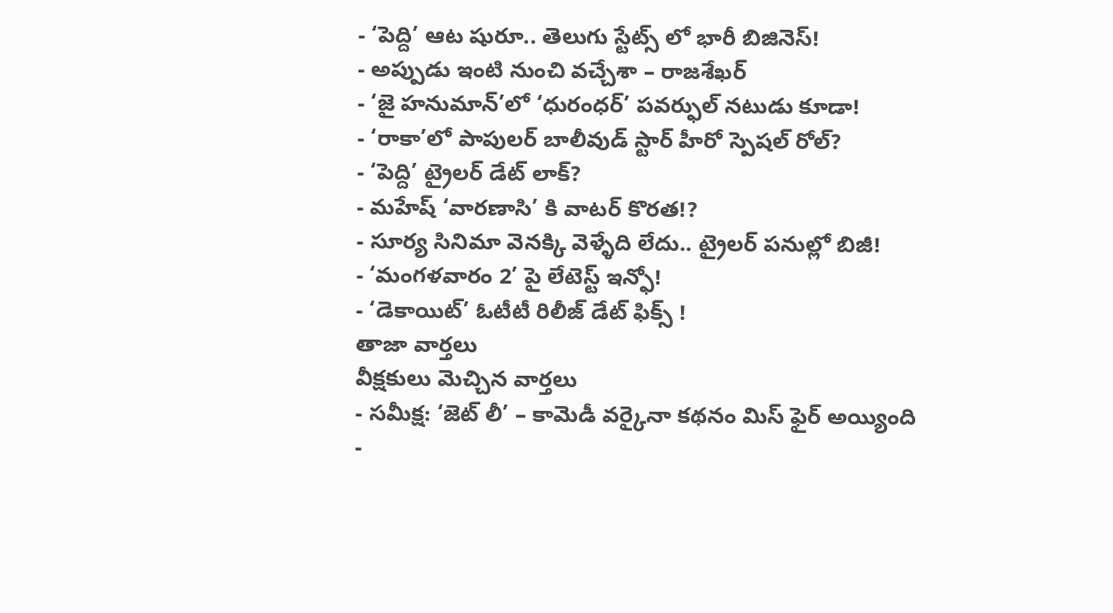- ‘పెద్ది’ ఆట షురూ.. తెలుగు స్టేట్స్ లో భారీ బిజినెస్!
- అప్పుడు ఇంటి నుంచి వచ్చేశా – రాజశేఖర్
- ‘జై హనుమాన్’లో ‘ధురంధర్’ పవర్ఫుల్ నటుడు కూడా!
- ‘రాకా’లో పాపులర్ బాలీవుడ్ స్టార్ హీరో స్పెషల్ రోల్?
- ‘పెద్ది’ ట్రైలర్ డేట్ లాక్?
- మహేష్ ‘వారణాసి’ కి వాటర్ కొరత!?
- సూర్య సినిమా వెనక్కి వెళ్ళేది లేదు.. ట్రైలర్ పనుల్లో బిజీ!
- ‘మంగళవారం 2’ పై లేటెస్ట్ ఇన్ఫో!
- ‘డెకాయిట్’ ఓటీటీ రిలీజ్ డేట్ ఫిక్స్ !
తాజా వార్తలు
వీక్షకులు మెచ్చిన వార్తలు
- సమీక్ష: ‘జెట్ లీ’ – కామెడీ వర్కైనా కథనం మిస్ ఫైర్ అయ్యింది
-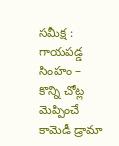సమీక్ష : గాయపడ్డ సింహం – కొన్ని చోట్ల మెప్పించే కామెడీ డ్రామా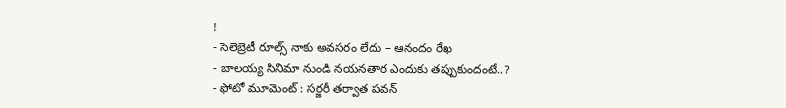!
- సెలెబ్రెటీ రూల్స్ నాకు అవసరం లేదు – ఆనందం రేఖ
- బాలయ్య సినిమా నుండి నయనతార ఎందుకు తప్పుకుందంటే..?
- ఫోటో మూమెంట్ : సర్జరీ తర్వాత పవన్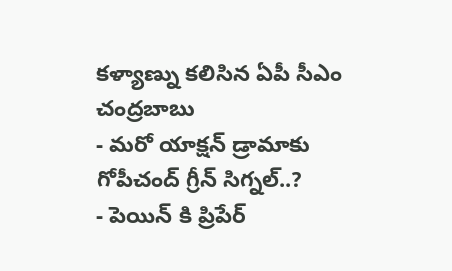కళ్యాణ్ను కలిసిన ఏపీ సీఎం చంద్రబాబు
- మరో యాక్షన్ డ్రామాకు గోపీచంద్ గ్రీన్ సిగ్నల్..?
- పెయిన్ కి ప్రిపేర్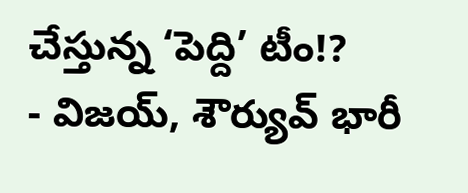చేస్తున్న ‘పెద్ది’ టీం!?
- విజయ్, శౌర్యువ్ భారీ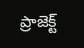ప్రాజెక్ట్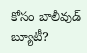కోసం బాలీవుడ్ బ్యూటీ?